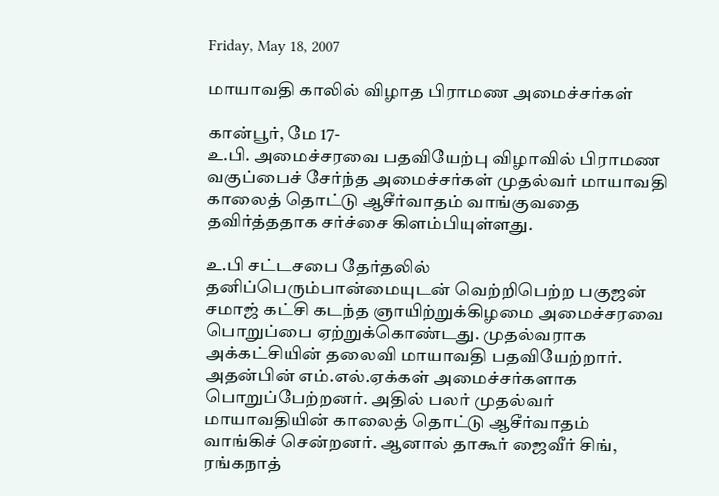Friday, May 18, 2007

மாயாவதி காலில் விழாத பிராமண அமைச்சர்கள்

கான்பூர், மே 17-
உ.பி. அமைச்சரவை பதவியேற்பு விழாவில் பிராமண வகுப்பைச் சேர்ந்த அமைச்சர்கள் முதல்வர் மாயாவதி காலைத் தொட்டு ஆசீர்வாதம் வாங்குவதை தவிர்த்ததாக சர்ச்சை கிளம்பியுள்ளது.

உ.பி சட்டசபை தேர்தலில் தனிப்பெரும்பான்மையுடன் வெற்றிபெற்ற பகுஜன் சமாஜ் கட்சி கடந்த ஞாயிற்றுக்கிழமை அமைச்சரவை பொறுப்பை ஏற்றுக்கொண்டது. முதல்வராக அக்கட்சியின் தலைவி மாயாவதி பதவியேற்றார். அதன்பின் எம்.எல்.ஏக்கள் அமைச்சர்களாக பொறுப்பேற்றனர். அதில் பலர் முதல்வர் மாயாவதியின் காலைத் தொட்டு ஆசீர்வாதம் வாங்கிச் சென்றனர். ஆனால் தாகூர் ஜைவீர் சிங், ரங்கநாத்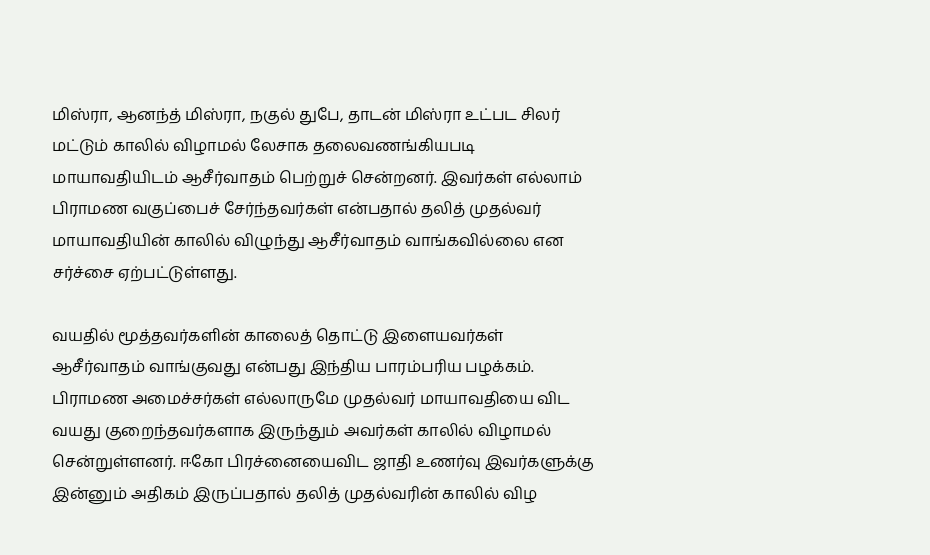மிஸ்ரா, ஆனந்த் மிஸ்ரா, நகுல் துபே, தாடன் மிஸ்ரா உட்பட சிலர் மட்டும் காலில் விழாமல் லேசாக தலைவணங்கியபடி மாயாவதியிடம் ஆசீர்வாதம் பெற்றுச் சென்றனர். இவர்கள் எல்லாம் பிராமண வகுப்பைச் சேர்ந்தவர்கள் என்பதால் தலித் முதல்வர் மாயாவதியின் காலில் விழுந்து ஆசீர்வாதம் வாங்கவில்லை என சர்ச்சை ஏற்பட்டுள்ளது.

வயதில் மூத்தவர்களின் காலைத் தொட்டு இளையவர்கள் ஆசீர்வாதம் வாங்குவது என்பது இந்திய பாரம்பரிய பழக்கம். பிராமண அமைச்சர்கள் எல்லாருமே முதல்வர் மாயாவதியை விட வயது குறைந்தவர்களாக இருந்தும் அவர்கள் காலில் விழாமல் சென்றுள்ளனர். ஈகோ பிரச்னையைவிட ஜாதி உணர்வு இவர்களுக்கு இன்னும் அதிகம் இருப்பதால் தலித் முதல்வரின் காலில் விழ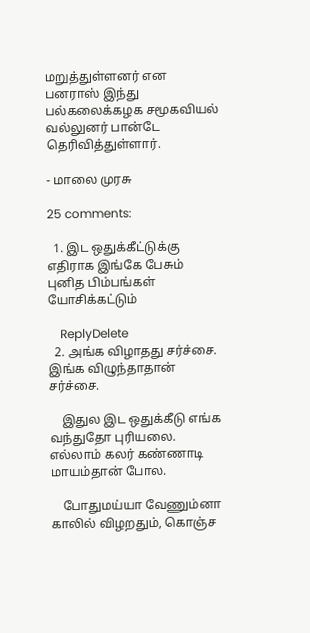மறுத்துள்ளனர் என பனராஸ் இந்து பல்கலைக்கழக சமூகவியல் வல்லுனர் பான்டே தெரிவித்துள்ளார்.

- மாலை முரசு

25 comments:

  1. இட ஒதுக்கீட்டுக்கு எதிராக இங்கே பேசும் புனித பிம்பங்கள் யோசிக்கட்டும்

    ReplyDelete
  2. அங்க விழாதது சர்ச்சை. இங்க விழுந்தாதான் சர்ச்சை.

    இதுல இட ஒதுக்கீடு எங்க வந்துதோ புரியலை. எல்லாம் கலர் கண்ணாடி மாயம்தான் போல.

    போதுமய்யா வேணும்னா காலில் விழறதும், கொஞ்ச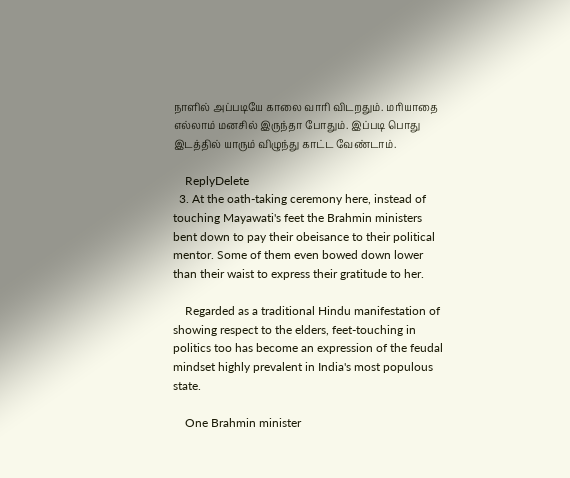நாளில் அப்படியே காலை வாரி விடறதும். மரியாதை எல்லாம் மனசில் இருந்தா போதும். இப்படி பொது இடத்தில் யாரும் விழுந்து காட்ட வேண்டாம்.

    ReplyDelete
  3. At the oath-taking ceremony here, instead of touching Mayawati's feet the Brahmin ministers bent down to pay their obeisance to their political mentor. Some of them even bowed down lower than their waist to express their gratitude to her.

    Regarded as a traditional Hindu manifestation of showing respect to the elders, feet-touching in politics too has become an expression of the feudal mindset highly prevalent in India's most populous state.

    One Brahmin minister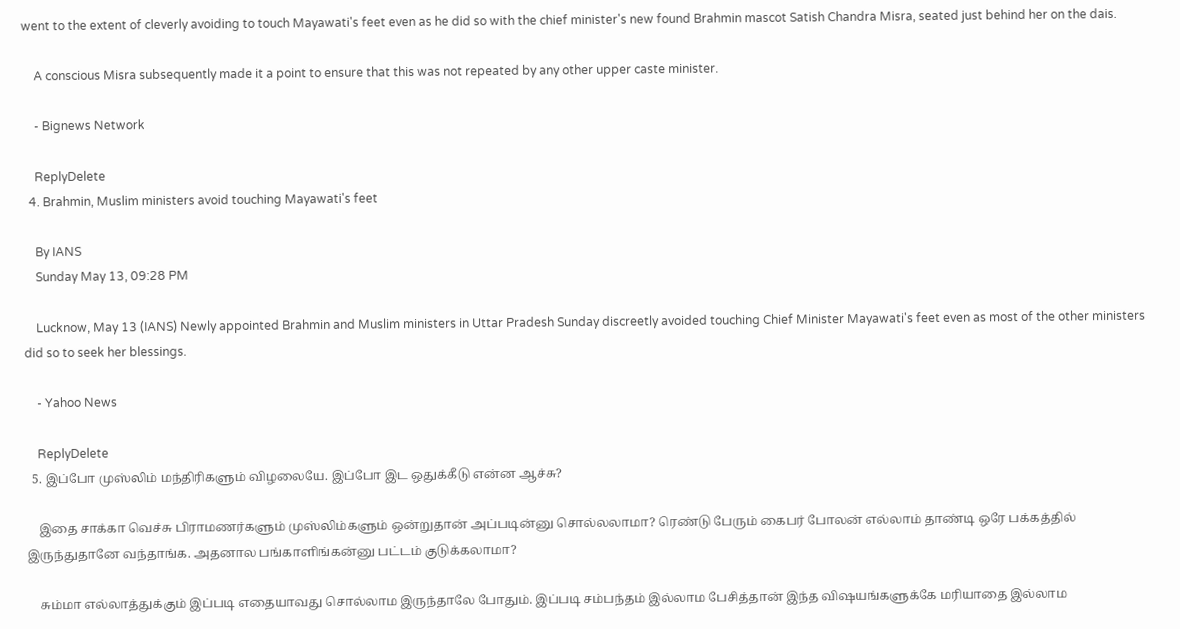went to the extent of cleverly avoiding to touch Mayawati's feet even as he did so with the chief minister's new found Brahmin mascot Satish Chandra Misra, seated just behind her on the dais.

    A conscious Misra subsequently made it a point to ensure that this was not repeated by any other upper caste minister.

    - Bignews Network

    ReplyDelete
  4. Brahmin, Muslim ministers avoid touching Mayawati's feet

    By IANS
    Sunday May 13, 09:28 PM

    Lucknow, May 13 (IANS) Newly appointed Brahmin and Muslim ministers in Uttar Pradesh Sunday discreetly avoided touching Chief Minister Mayawati's feet even as most of the other ministers did so to seek her blessings.

    - Yahoo News

    ReplyDelete
  5. இப்போ முஸ்லிம் மந்திரிகளும் விழலையே. இப்போ இட ஒதுக்கீடு என்ன ஆச்சு?

    இதை சாக்கா வெச்சு பிராமணர்களும் முஸ்லிம்களும் ஒன்றுதான் அப்படின்னு சொல்லலாமா? ரெண்டு பேரும் கைபர் போலன் எல்லாம் தாண்டி ஒரே பக்கத்தில் இருந்துதானே வந்தாங்க. அதனால பங்காளிங்கன்னு பட்டம் குடுக்கலாமா?

    சும்மா எல்லாத்துக்கும் இப்படி எதையாவது சொல்லாம இருந்தாலே போதும். இப்படி சம்பந்தம் இல்லாம பேசித்தான் இந்த விஷயங்களுக்கே மரியாதை இல்லாம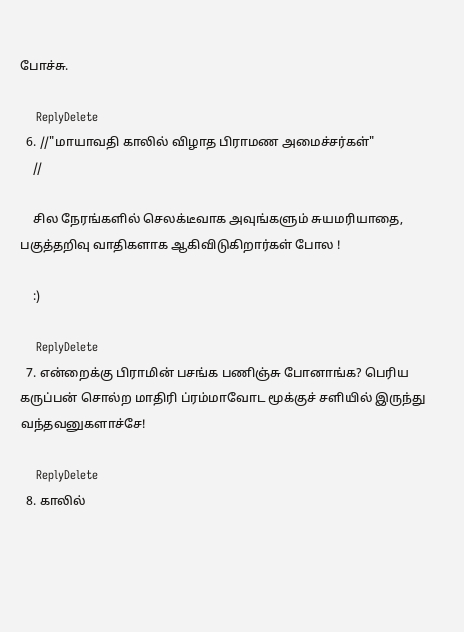போச்சு.

    ReplyDelete
  6. //"மாயாவதி காலில் விழாத பிராமண அமைச்சர்கள்"
    //

    சில நேரங்களில் செலக்டீவாக அவுங்களும் சுயமரியாதை, பகுத்தறிவு வாதிகளாக ஆகிவிடுகிறார்கள் போல !

    :)

    ReplyDelete
  7. என்றைக்கு பிராமின் பசங்க பணிஞ்சு போனாங்க? பெரிய கருப்பன் சொல்ற மாதிரி ப்ரம்மாவோட மூக்குச் சளியில் இருந்து வந்தவனுகளாச்சே!

    ReplyDelete
  8. காலில்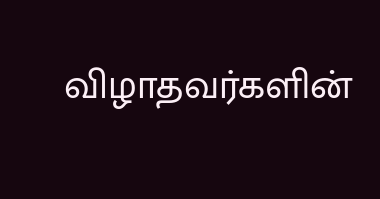விழாதவர்களின்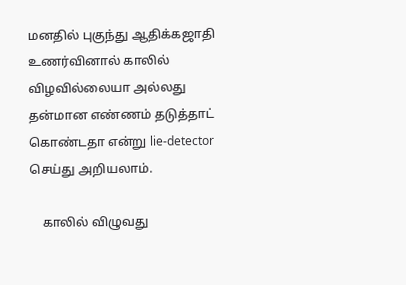மனதில் புகுந்து ஆதிக்கஜாதி உணர்வினால் காலில் விழவில்லையா அல்லது தன்மான எண்ணம் தடுத்தாட் கொண்டதா என்று lie-detector செய்து அறியலாம்.

    காலில் விழுவது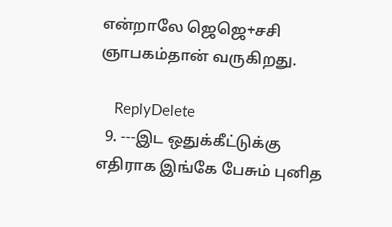என்றாலே ஜெஜெ+சசி ஞாபகம்தான் வருகிறது.

    ReplyDelete
  9. ---இட ஒதுக்கீட்டுக்கு எதிராக இங்கே பேசும் புனித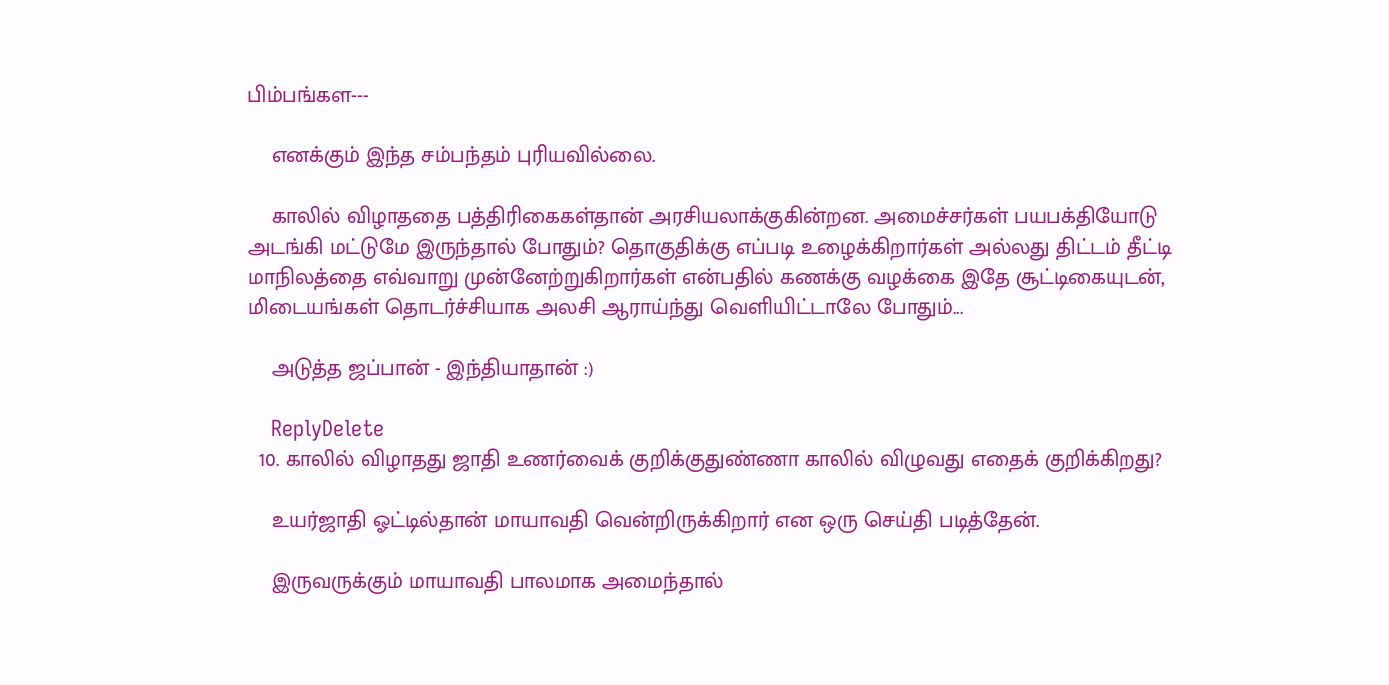பிம்பங்கள---

    எனக்கும் இந்த சம்பந்தம் புரியவில்லை.

    காலில் விழாததை பத்திரிகைகள்தான் அரசியலாக்குகின்றன. அமைச்சர்கள் பயபக்தியோடு அடங்கி மட்டுமே இருந்தால் போதும்? தொகுதிக்கு எப்படி உழைக்கிறார்கள் அல்லது திட்டம் தீட்டி மாநிலத்தை எவ்வாறு முன்னேற்றுகிறார்கள் என்பதில் கணக்கு வழக்கை இதே சூட்டிகையுடன், மிடையங்கள் தொடர்ச்சியாக அலசி ஆராய்ந்து வெளியிட்டாலே போதும்...

    அடுத்த ஜப்பான் - இந்தியாதான் :)

    ReplyDelete
  10. காலில் விழாதது ஜாதி உணர்வைக் குறிக்குதுண்ணா காலில் விழுவது எதைக் குறிக்கிறது?

    உயர்ஜாதி ஓட்டில்தான் மாயாவதி வென்றிருக்கிறார் என ஒரு செய்தி படித்தேன்.

    இருவருக்கும் மாயாவதி பாலமாக அமைந்தால்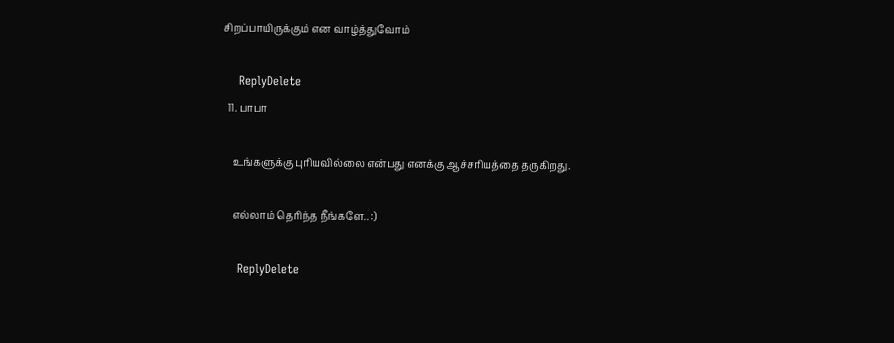சிறப்பாயிருக்கும் என வாழ்த்துவோம்

    ReplyDelete
  11. பாபா

    உங்களுக்கு புரியவில்லை என்பது எனக்கு ஆச்சரியத்தை தருகிறது.

    எல்லாம் தெரிந்த நீங்களே.. :)

    ReplyDelete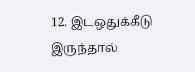12. இடஒதுக்கீடு இருந்தால்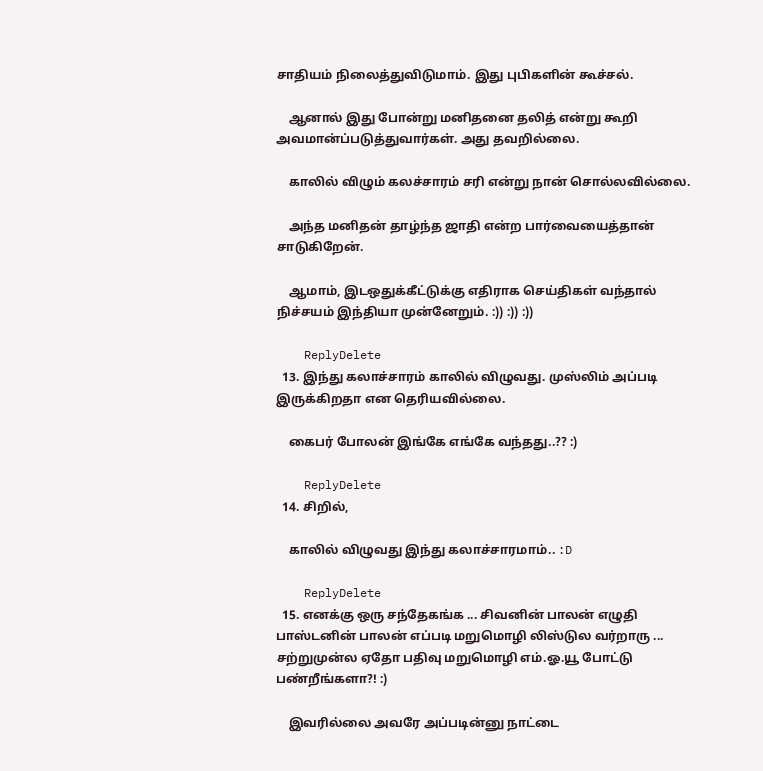சாதியம் நிலைத்துவிடுமாம். இது புபிகளின் கூச்சல்.

    ஆனால் இது போன்று மனிதனை தலித் என்று கூறி அவமான்ப்படுத்துவார்கள். அது தவறில்லை.

    காலில் விழும் கலச்சாரம் சரி என்று நான் சொல்லவில்லை.

    அந்த மனிதன் தாழ்ந்த ஜாதி என்ற பார்வையைத்தான் சாடுகிறேன்.

    ஆமாம், இடஒதுக்கீட்டுக்கு எதிராக செய்திகள் வந்தால் நிச்சயம் இந்தியா முன்னேறும். :)) :)) :))

    ReplyDelete
  13. இந்து கலாச்சாரம் காலில் விழுவது. முஸ்லிம் அப்படி இருக்கிறதா என தெரியவில்லை.

    கைபர் போலன் இங்கே எங்கே வந்தது..?? :)

    ReplyDelete
  14. சிறில்,

    காலில் விழுவது இந்து கலாச்சாரமாம்.. :D

    ReplyDelete
  15. எனக்கு ஒரு சந்தேகங்க ... சிவனின் பாலன் எழுதி பாஸ்டனின் பாலன் எப்படி மறுமொழி லிஸ்டுல வர்றாரு ... சற்றுமுன்ல ஏதோ பதிவு மறுமொழி எம்.ஓ.யூ போட்டு பண்றீங்களா?! :)

    இவரில்லை அவரே அப்படின்னு நாட்டை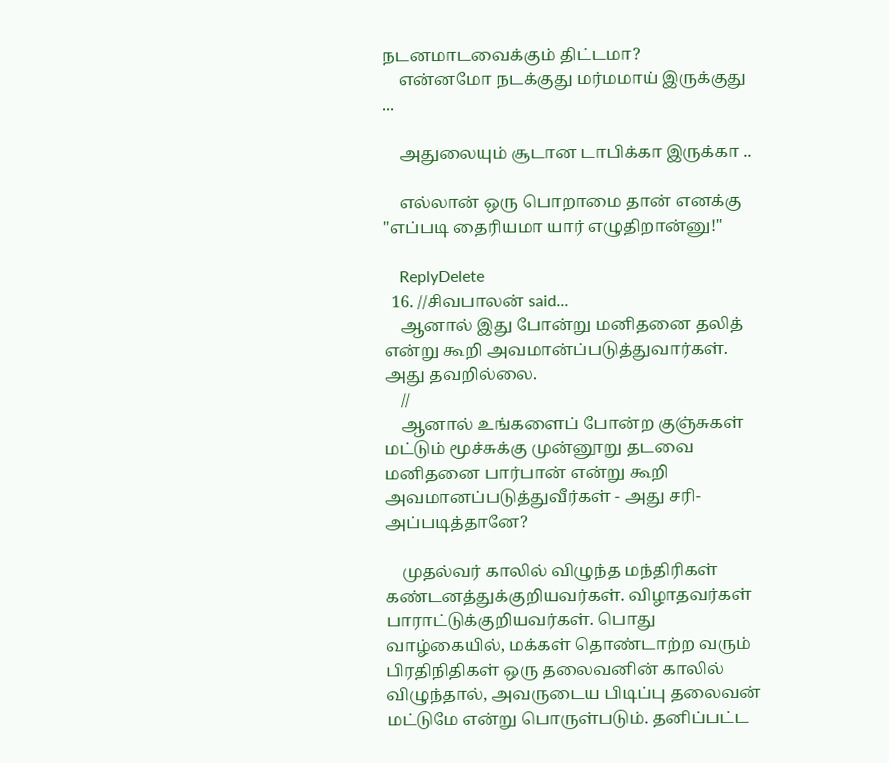நடனமாடவைக்கும் திட்டமா?
    என்னமோ நடக்குது மர்மமாய் இருக்குது ...

    அதுலையும் சூடான டாபிக்கா இருக்கா ..

    எல்லான் ஒரு பொறாமை தான் எனக்கு "எப்படி தைரியமா யார் எழுதிறான்னு!"

    ReplyDelete
  16. //சிவபாலன் said...
    ஆனால் இது போன்று மனிதனை தலித் என்று கூறி அவமான்ப்படுத்துவார்கள். அது தவறில்லை.
    //
    ஆனால் உங்களைப் போன்ற குஞ்சுகள் மட்டும் மூச்சுக்கு முன்னூறு தடவை மனிதனை பார்பான் என்று கூறி அவமானப்படுத்துவீர்கள் - அது சரி- அப்படித்தானே?

    முதல்வர் காலில் விழுந்த மந்திரிகள் கண்டனத்துக்குறியவர்கள். விழாதவர்கள் பாராட்டுக்குறியவர்கள். பொது வாழ்கையில், மக்கள் தொண்டாற்ற வரும் பிரதிநிதிகள் ஒரு தலைவனின் காலில் விழுந்தால், அவருடைய பிடிப்பு தலைவன் மட்டுமே என்று பொருள்படும். தனிப்பட்ட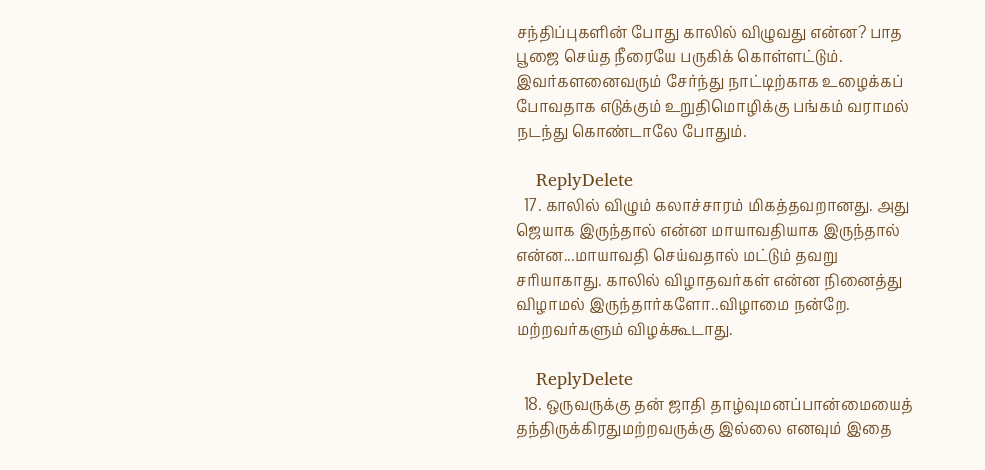சந்திப்புகளின் போது காலில் விழுவது என்ன? பாத பூஜை செய்த நீரையே பருகிக் கொள்ளட்டும். இவர்களனைவரும் சேர்ந்து நாட்டிற்காக உழைக்கப் போவதாக எடுக்கும் உறுதிமொழிக்கு பங்கம் வராமல் நடந்து கொண்டாலே போதும்.

    ReplyDelete
  17. காலில் விழும் கலாச்சாரம் மிகத்தவறானது. அது ஜெயாக இருந்தால் என்ன மாயாவதியாக இருந்தால் என்ன...மாயாவதி செய்வதால் மட்டும் தவறு சரியாகாது. காலில் விழாதவர்கள் என்ன நினைத்து விழாமல் இருந்தார்களோ..விழாமை நன்றே. மற்றவர்களும் விழக்கூடாது.

    ReplyDelete
  18. ஒருவருக்கு தன் ஜாதி தாழ்வுமனப்பான்மையைத் தந்திருக்கிரதுமற்றவருக்கு இல்லை எனவும் இதை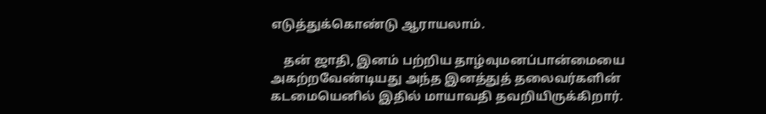எடுத்துக்கொண்டு ஆராயலாம்.

    தன் ஜாதி, இனம் பற்றிய தாழ்வுமனப்பான்மையை அகற்றவேண்டியது அந்த இனத்துத் தலைவர்களின் கடமையெனில் இதில் மாயாவதி தவறியிருக்கிறார்.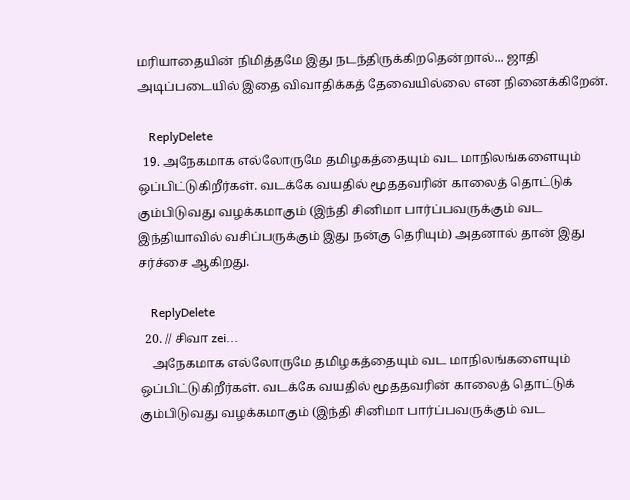மரியாதையின் நிமித்தமே இது நடந்திருக்கிறதென்றால்... ஜாதி அடிப்படையில் இதை விவாதிக்கத் தேவையில்லை என நினைக்கிறேன்.

    ReplyDelete
  19. அநேகமாக எல்லோருமே தமிழகத்தையும் வட மாநிலங்களையும் ஒப்பிட்டுகிறீர்கள். வடக்கே வயதில் மூததவரின் காலைத் தொட்டுக் கும்பிடுவது வழக்கமாகும் (இந்தி சினிமா பார்ப்பவருக்கும் வட இந்தியாவில் வசிப்பருக்கும் இது நன்கு தெரியும்) அதனால் தான் இது சர்ச்சை ஆகிறது.

    ReplyDelete
  20. // சிவா zei...
    அநேகமாக எல்லோருமே தமிழகத்தையும் வட மாநிலங்களையும் ஒப்பிட்டுகிறீர்கள். வடக்கே வயதில் மூததவரின் காலைத் தொட்டுக் கும்பிடுவது வழக்கமாகும் (இந்தி சினிமா பார்ப்பவருக்கும் வட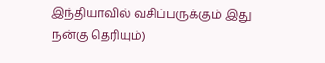இந்தியாவில் வசிப்பருக்கும் இது நன்கு தெரியும்)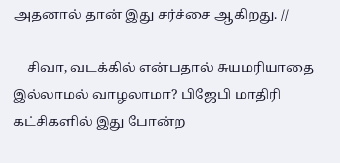அதனால் தான் இது சர்ச்சை ஆகிறது. //

    சிவா, வடக்கில் என்பதால் சுயமரியாதை இல்லாமல் வாழலாமா? பிஜேபி மாதிரி கட்சிகளில் இது போன்ற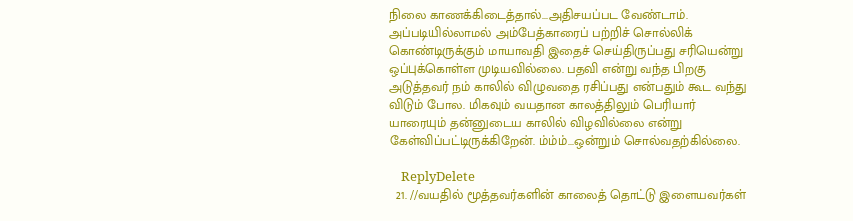நிலை காணக்கிடைத்தால்...அதிசயப்பட வேண்டாம். அப்படியில்லாமல் அம்பேத்காரைப் பற்றிச் சொல்லிக் கொண்டிருக்கும் மாயாவதி இதைச் செய்திருப்பது சரியென்று ஒப்புக்கொள்ள முடியவில்லை. பதவி என்று வந்த பிறகு அடுத்தவர் நம் காலில் விழுவதை ரசிப்பது என்பதும் கூட வந்து விடும் போல. மிகவும் வயதான காலத்திலும் பெரியார் யாரையும் தன்னுடைய காலில் விழவில்லை என்று கேள்விப்பட்டிருக்கிறேன். ம்ம்ம்...ஒன்றும் சொல்வதற்கில்லை.

    ReplyDelete
  21. //வயதில் மூத்தவர்களின் காலைத் தொட்டு இளையவர்கள்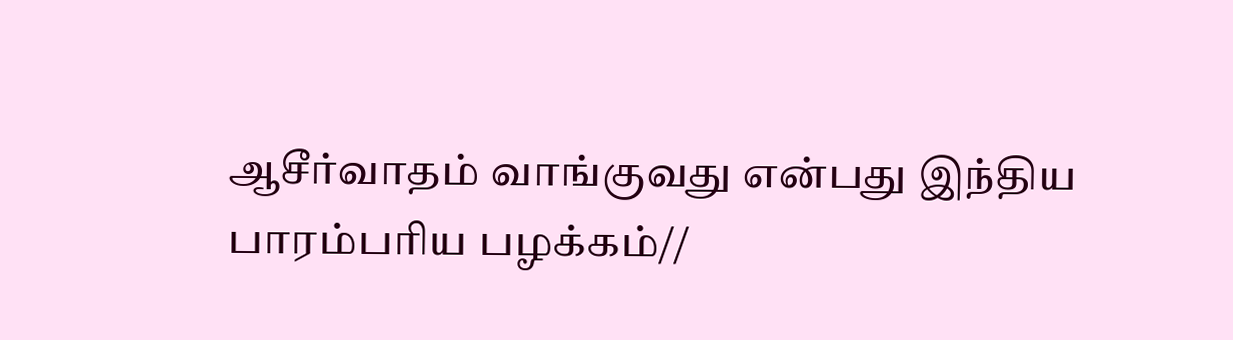ஆசீர்வாதம் வாங்குவது என்பது இந்திய பாரம்பரிய பழக்கம்//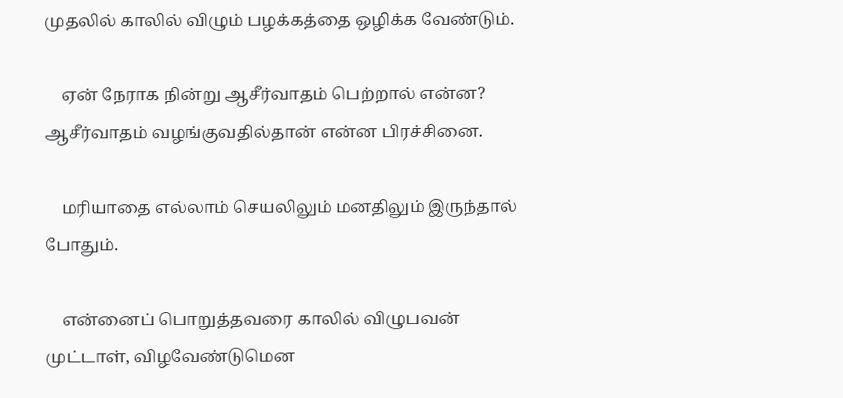முதலில் காலில் விழும் பழக்கத்தை ஒழிக்க வேண்டும்.

    ஏன் நேராக நின்று ஆசீர்வாதம் பெற்றால் என்ன? ஆசீர்வாதம் வழங்குவதில்தான் என்ன பிரச்சினை.

    மரியாதை எல்லாம் செயலிலும் மனதிலும் இருந்தால் போதும்.

    என்னைப் பொறுத்தவரை காலில் விழுபவன் முட்டாள், விழவேண்டுமென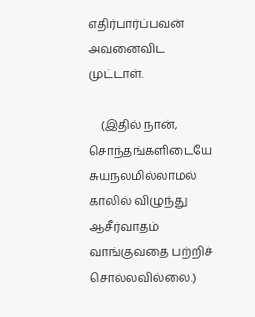எதிர்பார்ப்பவன் அவனைவிட முட்டாள்.

    (இதில் நான், சொந்தங்களிடையே சுயநலமில்லாமல் காலில் விழுந்து ஆசீர்வாதம் வாங்குவதை பற்றிச் சொல்லவில்லை.)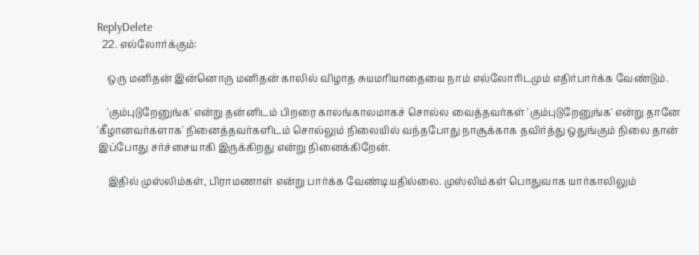ReplyDelete
  22. எல்லோர்க்கும்:

    ஒரு மனிதன் இன்னொரு மனிதன் காலில் விழாத சுயமரியாதையை நாம் எல்லோரிடமும் எதிர்பார்க்க வேண்டும்.

    'கும்புடுறேனுங்க' என்று தன்னிடம் பிறரை காலங்காலமாகச் சொல்ல வைத்தவர்கள் 'கும்புடுறேனுங்க' என்று தானே 'கீழானவர்களாக' நினைத்தவர்களிடம் சொல்லும் நிலையில் வந்தபோது நாசூக்காக தவிர்த்து ஒதுங்கும் நிலை தான் இப்போது சர்ச்சையாகி இருக்கிறது என்று நினைக்கிறேன்.

    இதில் முஸ்லிம்கள், பிராமணாள் என்று பார்க்க வேண்டியதில்லை. முஸ்லிம்கள் பொதுவாக யார்காலிலும்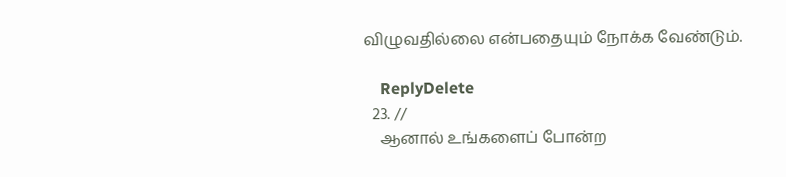விழுவதில்லை என்பதையும் நோக்க வேண்டும்.

    ReplyDelete
  23. //
    ஆனால் உங்களைப் போன்ற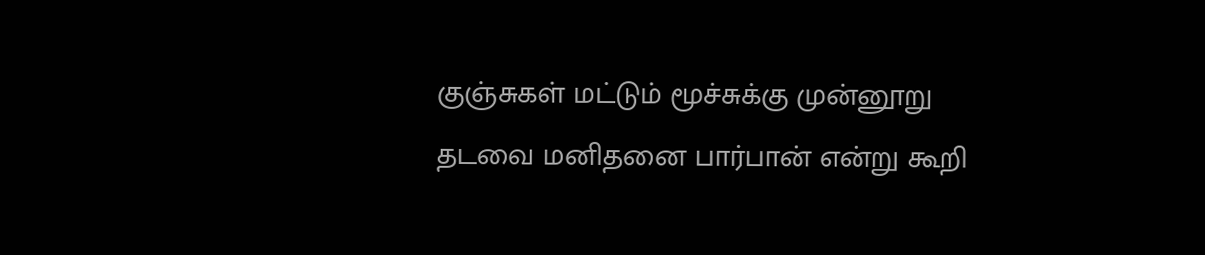குஞ்சுகள் மட்டும் மூச்சுக்கு முன்னூறு தடவை மனிதனை பார்பான் என்று கூறி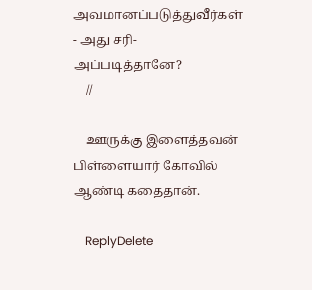அவமானப்படுத்துவீர்கள் - அது சரி- அப்படித்தானே?
    //

    ஊருக்கு இளைத்தவன் பிள்ளையார் கோவில் ஆண்டி கதைதான்.

    ReplyDelete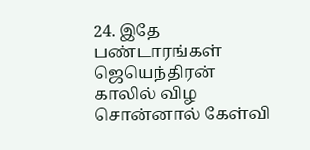24. இதே பண்டாரங்கள் ஜெயெந்திரன் காலில் விழ சொன்னால் கேள்வி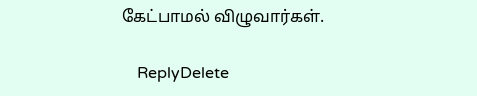கேட்பாமல் விழுவார்கள்.

    ReplyDelete